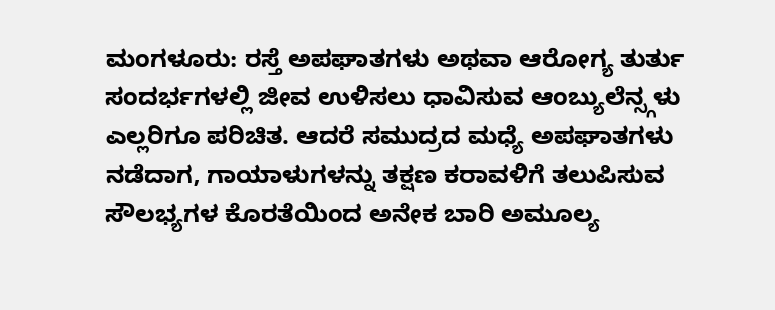ಮಂಗಳೂರು: ರಸ್ತೆ ಅಪಘಾತಗಳು ಅಥವಾ ಆರೋಗ್ಯ ತುರ್ತು ಸಂದರ್ಭಗಳಲ್ಲಿ ಜೀವ ಉಳಿಸಲು ಧಾವಿಸುವ ಆಂಬ್ಯುಲೆನ್ಸ್ಗಳು ಎಲ್ಲರಿಗೂ ಪರಿಚಿತ. ಆದರೆ ಸಮುದ್ರದ ಮಧ್ಯೆ ಅಪಘಾತಗಳು ನಡೆದಾಗ, ಗಾಯಾಳುಗಳನ್ನು ತಕ್ಷಣ ಕರಾವಳಿಗೆ ತಲುಪಿಸುವ ಸೌಲಭ್ಯಗಳ ಕೊರತೆಯಿಂದ ಅನೇಕ ಬಾರಿ ಅಮೂಲ್ಯ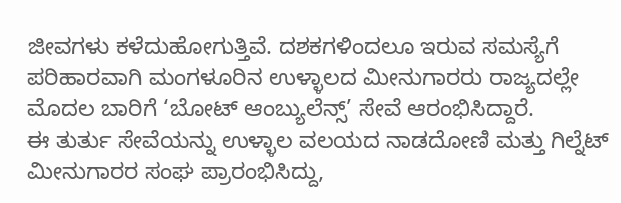ಜೀವಗಳು ಕಳೆದುಹೋಗುತ್ತಿವೆ. ದಶಕಗಳಿಂದಲೂ ಇರುವ ಸಮಸ್ಯೆಗೆ ಪರಿಹಾರವಾಗಿ ಮಂಗಳೂರಿನ ಉಳ್ಳಾಲದ ಮೀನುಗಾರರು ರಾಜ್ಯದಲ್ಲೇ ಮೊದಲ ಬಾರಿಗೆ ‘ಬೋಟ್ ಆಂಬ್ಯುಲೆನ್ಸ್’ ಸೇವೆ ಆರಂಭಿಸಿದ್ದಾರೆ.
ಈ ತುರ್ತು ಸೇವೆಯನ್ನು ಉಳ್ಳಾಲ ವಲಯದ ನಾಡದೋಣಿ ಮತ್ತು ಗಿಲ್ನೆಟ್ ಮೀನುಗಾರರ ಸಂಘ ಪ್ರಾರಂಭಿಸಿದ್ದು,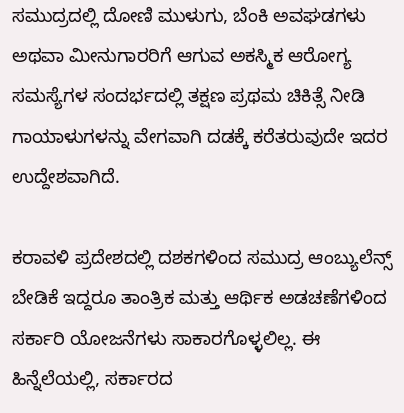ಸಮುದ್ರದಲ್ಲಿ ದೋಣಿ ಮುಳುಗು, ಬೆಂಕಿ ಅವಘಡಗಳು ಅಥವಾ ಮೀನುಗಾರರಿಗೆ ಆಗುವ ಅಕಸ್ಮಿಕ ಆರೋಗ್ಯ ಸಮಸ್ಯೆಗಳ ಸಂದರ್ಭದಲ್ಲಿ ತಕ್ಷಣ ಪ್ರಥಮ ಚಿಕಿತ್ಸೆ ನೀಡಿ ಗಾಯಾಳುಗಳನ್ನು ವೇಗವಾಗಿ ದಡಕ್ಕೆ ಕರೆತರುವುದೇ ಇದರ ಉದ್ದೇಶವಾಗಿದೆ.

ಕರಾವಳಿ ಪ್ರದೇಶದಲ್ಲಿ ದಶಕಗಳಿಂದ ಸಮುದ್ರ ಆಂಬ್ಯುಲೆನ್ಸ್ ಬೇಡಿಕೆ ಇದ್ದರೂ ತಾಂತ್ರಿಕ ಮತ್ತು ಆರ್ಥಿಕ ಅಡಚಣೆಗಳಿಂದ ಸರ್ಕಾರಿ ಯೋಜನೆಗಳು ಸಾಕಾರಗೊಳ್ಳಲಿಲ್ಲ. ಈ ಹಿನ್ನೆಲೆಯಲ್ಲಿ, ಸರ್ಕಾರದ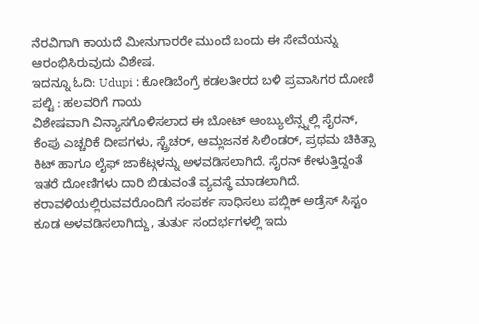ನೆರವಿಗಾಗಿ ಕಾಯದೆ ಮೀನುಗಾರರೇ ಮುಂದೆ ಬಂದು ಈ ಸೇವೆಯನ್ನು ಆರಂಭಿಸಿರುವುದು ವಿಶೇಷ.
ಇದನ್ನೂ ಓದಿ: Udupi : ಕೋಡಿಬೆಂಗ್ರೆ ಕಡಲತೀರದ ಬಳಿ ಪ್ರವಾಸಿಗರ ದೋಣಿ ಪಲ್ಟಿ : ಹಲವರಿಗೆ ಗಾಯ
ವಿಶೇಷವಾಗಿ ವಿನ್ಯಾಸಗೊಳಿಸಲಾದ ಈ ಬೋಟ್ ಆಂಬ್ಯುಲೆನ್ಸ್ನಲ್ಲಿ ಸೈರನ್, ಕೆಂಪು ಎಚ್ಚರಿಕೆ ದೀಪಗಳು, ಸ್ಟ್ರೆಚರ್, ಆಮ್ಲಜನಕ ಸಿಲಿಂಡರ್, ಪ್ರಥಮ ಚಿಕಿತ್ಸಾ ಕಿಟ್ ಹಾಗೂ ಲೈಫ್ ಜಾಕೆಟ್ಗಳನ್ನು ಅಳವಡಿಸಲಾಗಿದೆ. ಸೈರನ್ ಕೇಳುತ್ತಿದ್ದಂತೆ ಇತರೆ ದೋಣಿಗಳು ದಾರಿ ಬಿಡುವಂತೆ ವ್ಯವಸ್ಥೆ ಮಾಡಲಾಗಿದೆ. ಕರಾವಳಿಯಲ್ಲಿರುವವರೊಂದಿಗೆ ಸಂಪರ್ಕ ಸಾಧಿಸಲು ಪಬ್ಲಿಕ್ ಅಡ್ರೆಸ್ ಸಿಸ್ಟಂ ಕೂಡ ಅಳವಡಿಸಲಾಗಿದ್ದು, ತುರ್ತು ಸಂದರ್ಭಗಳಲ್ಲಿ ಇದು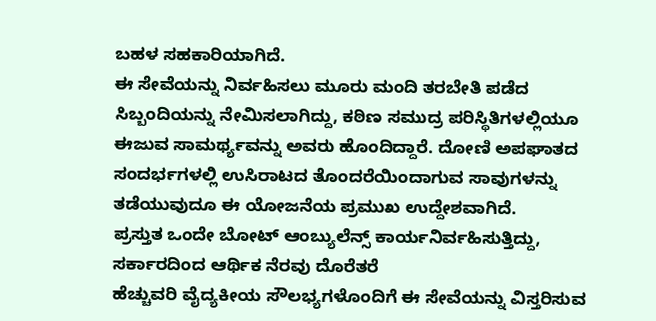ಬಹಳ ಸಹಕಾರಿಯಾಗಿದೆ.
ಈ ಸೇವೆಯನ್ನು ನಿರ್ವಹಿಸಲು ಮೂರು ಮಂದಿ ತರಬೇತಿ ಪಡೆದ ಸಿಬ್ಬಂದಿಯನ್ನು ನೇಮಿಸಲಾಗಿದ್ದು, ಕಠಿಣ ಸಮುದ್ರ ಪರಿಸ್ಥಿತಿಗಳಲ್ಲಿಯೂ ಈಜುವ ಸಾಮರ್ಥ್ಯವನ್ನು ಅವರು ಹೊಂದಿದ್ದಾರೆ. ದೋಣಿ ಅಪಘಾತದ ಸಂದರ್ಭಗಳಲ್ಲಿ ಉಸಿರಾಟದ ತೊಂದರೆಯಿಂದಾಗುವ ಸಾವುಗಳನ್ನು ತಡೆಯುವುದೂ ಈ ಯೋಜನೆಯ ಪ್ರಮುಖ ಉದ್ದೇಶವಾಗಿದೆ.
ಪ್ರಸ್ತುತ ಒಂದೇ ಬೋಟ್ ಆಂಬ್ಯುಲೆನ್ಸ್ ಕಾರ್ಯನಿರ್ವಹಿಸುತ್ತಿದ್ದು, ಸರ್ಕಾರದಿಂದ ಆರ್ಥಿಕ ನೆರವು ದೊರೆತರೆ
ಹೆಚ್ಚುವರಿ ವೈದ್ಯಕೀಯ ಸೌಲಭ್ಯಗಳೊಂದಿಗೆ ಈ ಸೇವೆಯನ್ನು ವಿಸ್ತರಿಸುವ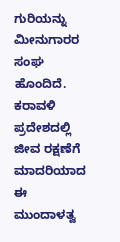ಗುರಿಯನ್ನು ಮೀನುಗಾರರ ಸಂಘ ಹೊಂದಿದೆ. ಕರಾವಳಿ ಪ್ರದೇಶದಲ್ಲಿ ಜೀವ ರಕ್ಷಣೆಗೆ ಮಾದರಿಯಾದ ಈ ಮುಂದಾಳತ್ವ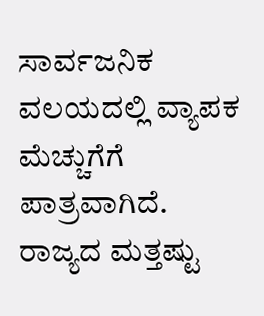ಸಾರ್ವಜನಿಕ ವಲಯದಲ್ಲಿ ವ್ಯಾಪಕ ಮೆಚ್ಚುಗೆಗೆ ಪಾತ್ರವಾಗಿದೆ.
ರಾಜ್ಯದ ಮತ್ತಷ್ಟು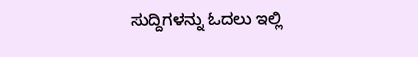ಸುದ್ದಿಗಳನ್ನು ಓದಲು ಇಲ್ಲಿ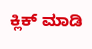ಕ್ಲಿಕ್ ಮಾಡಿ